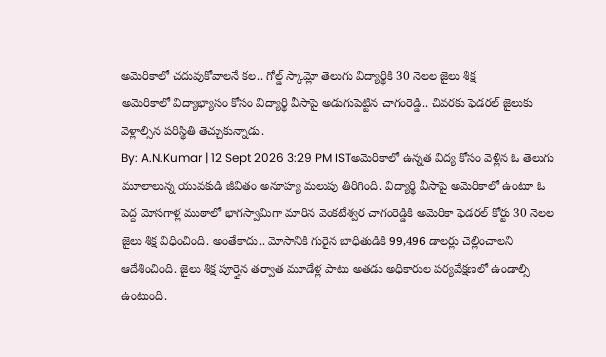అమెరికాలో చదువుకోవాలనే కల.. గోల్డ్ స్కామ్లో తెలుగు విద్యార్థికి 30 నెలల జైలు శిక్ష
అమెరికాలో విద్యాభ్యాసం కోసం విద్యార్థి వీసాపై అడుగుపెట్టిన చాగంరెడ్డి.. చివరకు ఫెడరల్ జైలుకు వెళ్లాల్సిన పరిస్థితి తెచ్చుకున్నాడు.
By: A.N.Kumar | 12 Sept 2026 3:29 PM ISTఅమెరికాలో ఉన్నత విద్య కోసం వెళ్లిన ఓ తెలుగు మూలాలున్న యువకుడి జీవితం అనూహ్య మలుపు తిరిగింది. విద్యార్థి వీసాపై అమెరికాలో ఉంటూ ఓ పెద్ద మోసగాళ్ల ముఠాలో భాగస్వామిగా మారిన వెంకటేశ్వర చాగంరెడ్డికి అమెరికా ఫెడరల్ కోర్టు 30 నెలల జైలు శిక్ష విధించింది. అంతేకాదు.. మోసానికి గురైన బాధితుడికి 99,496 డాలర్లు చెల్లించాలని ఆదేశించింది. జైలు శిక్ష పూర్తైన తర్వాత మూడేళ్ల పాటు అతడు అధికారుల పర్యవేక్షణలో ఉండాల్సి ఉంటుంది.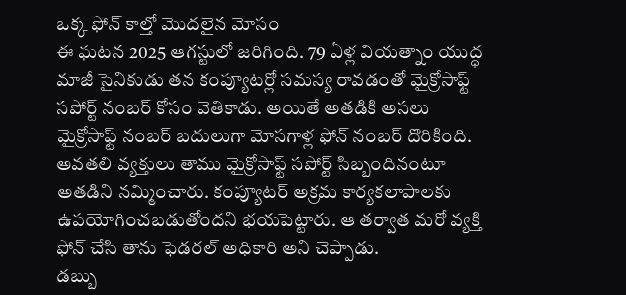ఒక్క ఫోన్ కాల్తో మొదలైన మోసం
ఈ ఘటన 2025 ఆగస్టులో జరిగింది. 79 ఏళ్ల వియత్నాం యుద్ధ మాజీ సైనికుడు తన కంప్యూటర్లో సమస్య రావడంతో మైక్రోసాఫ్ట్ సపోర్ట్ నంబర్ కోసం వెతికాడు. అయితే అతడికి అసలు మైక్రోసాఫ్ట్ నంబర్ బదులుగా మోసగాళ్ల ఫోన్ నంబర్ దొరికింది. అవతలి వ్యక్తులు తాము మైక్రోసాఫ్ట్ సపోర్ట్ సిబ్బందినంటూ అతడిని నమ్మించారు. కంప్యూటర్ అక్రమ కార్యకలాపాలకు ఉపయోగించబడుతోందని భయపెట్టారు. ఆ తర్వాత మరో వ్యక్తి ఫోన్ చేసి తాను ఫెడరల్ అధికారి అని చెప్పాడు.
డబ్బు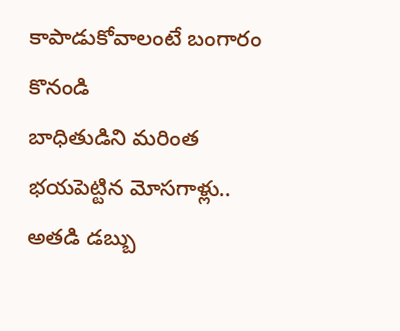కాపాడుకోవాలంటే బంగారం కొనండి
బాధితుడిని మరింత భయపెట్టిన మోసగాళ్లు.. అతడి డబ్బు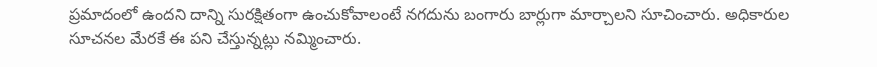ప్రమాదంలో ఉందని దాన్ని సురక్షితంగా ఉంచుకోవాలంటే నగదును బంగారు బార్లుగా మార్చాలని సూచించారు. అధికారుల సూచనల మేరకే ఈ పని చేస్తున్నట్లు నమ్మించారు.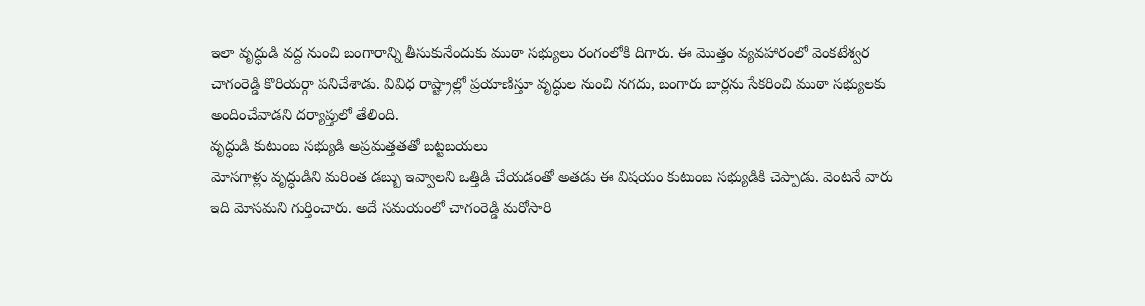ఇలా వృద్ధుడి వద్ద నుంచి బంగారాన్ని తీసుకునేందుకు ముఠా సభ్యులు రంగంలోకి దిగారు. ఈ మొత్తం వ్యవహారంలో వెంకటేశ్వర చాగంరెడ్డి కొరియర్గా పనిచేశాడు. వివిధ రాష్ట్రాల్లో ప్రయాణిస్తూ వృద్ధుల నుంచి నగదు, బంగారు బార్లను సేకరించి ముఠా సభ్యులకు అందించేవాడని దర్యాప్తులో తేలింది.
వృద్ధుడి కుటుంబ సభ్యుడి అప్రమత్తతతో బట్టబయలు
మోసగాళ్లు వృద్ధుడిని మరింత డబ్బు ఇవ్వాలని ఒత్తిడి చేయడంతో అతడు ఈ విషయం కుటుంబ సభ్యుడికి చెప్పాడు. వెంటనే వారు ఇది మోసమని గుర్తించారు. అదే సమయంలో చాగంరెడ్డి మరోసారి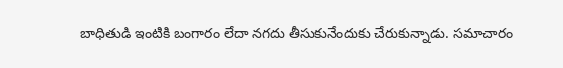బాధితుడి ఇంటికి బంగారం లేదా నగదు తీసుకునేందుకు చేరుకున్నాడు. సమాచారం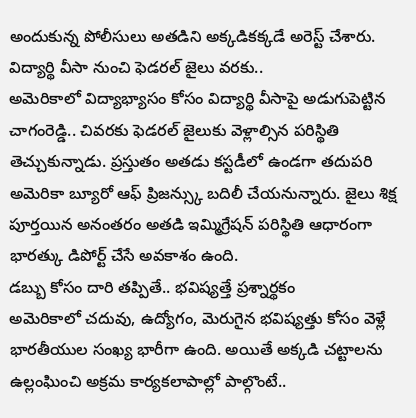అందుకున్న పోలీసులు అతడిని అక్కడికక్కడే అరెస్ట్ చేశారు.
విద్యార్థి వీసా నుంచి ఫెడరల్ జైలు వరకు..
అమెరికాలో విద్యాభ్యాసం కోసం విద్యార్థి వీసాపై అడుగుపెట్టిన చాగంరెడ్డి.. చివరకు ఫెడరల్ జైలుకు వెళ్లాల్సిన పరిస్థితి తెచ్చుకున్నాడు. ప్రస్తుతం అతడు కస్టడీలో ఉండగా తదుపరి అమెరికా బ్యూరో ఆఫ్ ప్రిజన్స్కు బదిలీ చేయనున్నారు. జైలు శిక్ష పూర్తయిన అనంతరం అతడి ఇమ్మిగ్రేషన్ పరిస్థితి ఆధారంగా భారత్కు డిపోర్ట్ చేసే అవకాశం ఉంది.
డబ్బు కోసం దారి తప్పితే.. భవిష్యత్తే ప్రశ్నార్థకం
అమెరికాలో చదువు, ఉద్యోగం, మెరుగైన భవిష్యత్తు కోసం వెళ్లే భారతీయుల సంఖ్య భారీగా ఉంది. అయితే అక్కడి చట్టాలను ఉల్లంఘించి అక్రమ కార్యకలాపాల్లో పాల్గొంటే..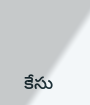కేసు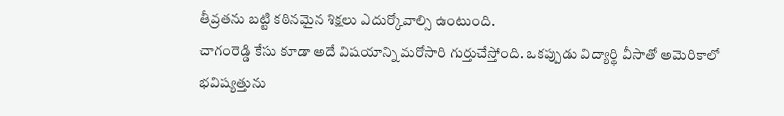తీవ్రతను బట్టి కఠినమైన శిక్షలు ఎదుర్కోవాల్సి ఉంటుంది.
చాగంరెడ్డి కేసు కూడా అదే విషయాన్ని మరోసారి గుర్తుచేస్తోంది. ఒకప్పుడు విద్యార్థి వీసాతో అమెరికాలో భవిష్యత్తును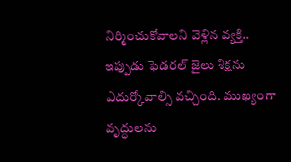నిర్మించుకోవాలని వెళ్లిన వ్యక్తి.. ఇప్పుడు ఫెడరల్ జైలు శిక్షను ఎదుర్కోవాల్సి వచ్చింది. ముఖ్యంగా వృద్ధులను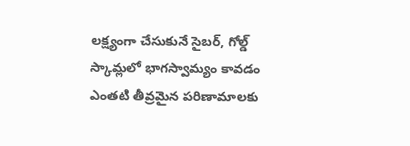లక్ష్యంగా చేసుకునే సైబర్, గోల్డ్ స్కామ్లలో భాగస్వామ్యం కావడం ఎంతటి తీవ్రమైన పరిణామాలకు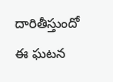దారితీస్తుందో ఈ ఘటన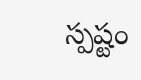స్పష్టం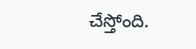చేస్తోంది.